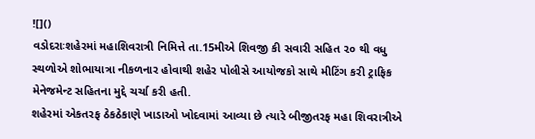![]()
વડોદરાઃશહેરમાં મહાશિવરાત્રી નિમિત્તે તા.15મીએ શિવજી કી સવારી સહિત ૨૦ થી વધુ સ્થળોએ શોભાયાત્રા નીકળનાર હોવાથી શહેર પોલીસે આયોજકો સાથે મીટિંગ કરી ટ્રાફિક મેનેજમેન્ટ સહિતના મુદ્દે ચર્ચા કરી હતી.
શહેરમાં એકતરફ ઠેકઠેકાણે ખાડાઓ ખોદવામાં આવ્યા છે ત્યારે બીજીતરફ મહા શિવરાત્રીએ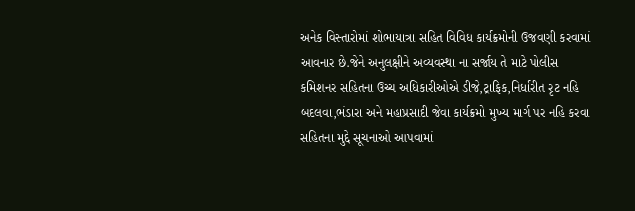અનેક વિસ્તારોમાં શોભાયાત્રા સહિત વિવિધ કાર્યક્રમોની ઉજવણી કરવામાં આવનાર છે.જેને અનુલક્ષીને અવ્યવસ્થા ના સર્જાય તે માટે પોલીસ કમિશનર સહિતના ઉચ્ચ અધિકારીઓએ ડીજે,ટ્રાફિક,નિર્ધારીત રૃટ નહિ બદલવા,ભંડારા અને મહાપ્રસાદી જેવા કાર્યક્રમો મુખ્ય માર્ગ પર નહિ કરવા સહિતના મુદ્દે સૂચનાઓ આપવામાં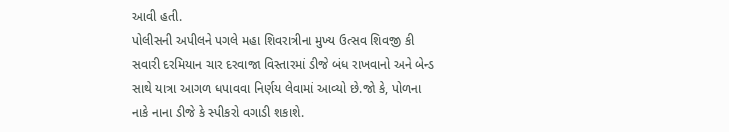આવી હતી.
પોલીસની અપીલને પગલે મહા શિવરાત્રીના મુખ્ય ઉત્સવ શિવજી કી સવારી દરમિયાન ચાર દરવાજા વિસ્તારમાં ડીજે બંધ રાખવાનો અને બેન્ડ સાથે યાત્રા આગળ ધપાવવા નિર્ણય લેવામાં આવ્યો છે.જો કે, પોળના નાકે નાના ડીજે કે સ્પીકરો વગાડી શકાશે.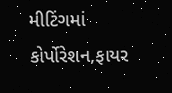મીટિંગમાં કોર્પોરેશન,ફાયર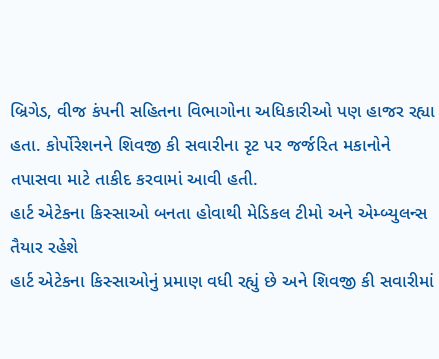બ્રિગેડ, વીજ કંપની સહિતના વિભાગોના અધિકારીઓ પણ હાજર રહ્યા હતા. કોર્પોરેશનને શિવજી કી સવારીના રૃટ પર જર્જરિત મકાનોને તપાસવા માટે તાકીદ કરવામાં આવી હતી.
હાર્ટ એટેકના કિસ્સાઓ બનતા હોવાથી મેડિકલ ટીમો અને એમ્બ્યુલન્સ તૈયાર રહેશે
હાર્ટ એટેકના કિસ્સાઓનું પ્રમાણ વધી રહ્યું છે અને શિવજી કી સવારીમાં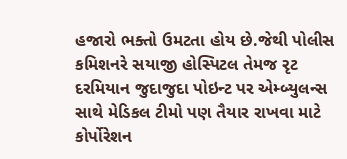હજારો ભક્તો ઉમટતા હોય છે.જેથી પોલીસ કમિશનરે સયાજી હોસ્પિટલ તેમજ રૃટ દરમિયાન જુદાજુદા પોઇન્ટ પર એમ્બ્યુલન્સ સાથે મેડિકલ ટીમો પણ તૈયાર રાખવા માટે કોર્પોરેશન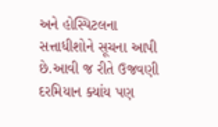અને હોસ્પિટલના સત્તાધીશોને સૂચના આપી છે.આવી જ રીતે ઉજવણી દરમિયાન ક્યાંય પણ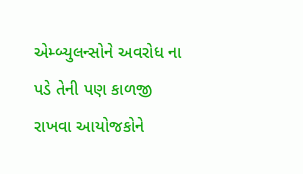એમ્બ્યુલન્સોને અવરોધ ના પડે તેની પણ કાળજી રાખવા આયોજકોને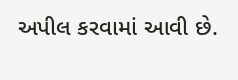અપીલ કરવામાં આવી છે.